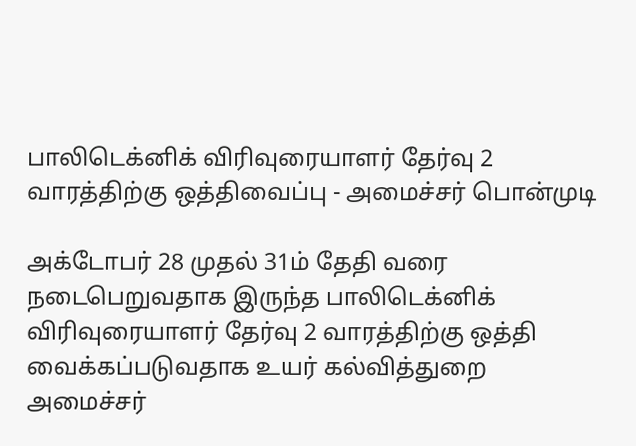பாலிடெக்னிக் விரிவுரையாளர் தேர்வு 2 வாரத்திற்கு ஒத்திவைப்பு - அமைச்சர் பொன்முடி

அக்டோபர் 28 முதல் 31ம் தேதி வரை நடைபெறுவதாக இருந்த பாலிடெக்னிக் விரிவுரையாளர் தேர்வு 2 வாரத்திற்கு ஒத்தி வைக்கப்படுவதாக உயர் கல்வித்துறை அமைச்சர்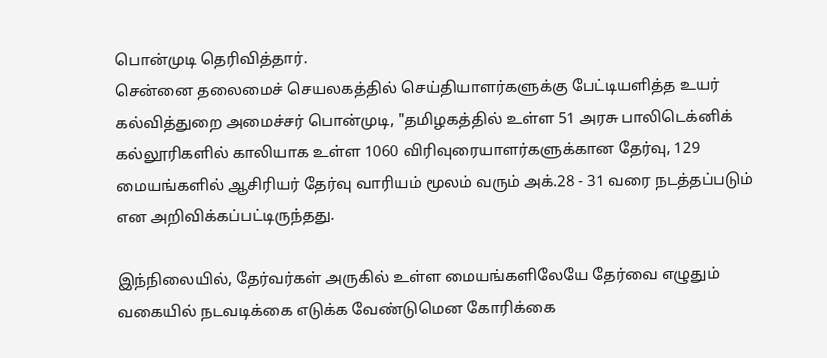பொன்முடி தெரிவித்தார்.
சென்னை தலைமைச் செயலகத்தில் செய்தியாளர்களுக்கு பேட்டியளித்த உயர் கல்வித்துறை அமைச்சர் பொன்முடி, "தமிழகத்தில் உள்ள 51 அரசு பாலிடெக்னிக் கல்லூரிகளில் காலியாக உள்ள 1060 விரிவுரையாளர்களுக்கான தேர்வு, 129 மையங்களில் ஆசிரியர் தேர்வு வாரியம் மூலம் வரும் அக்.28 - 31 வரை நடத்தப்படும் என அறிவிக்கப்பட்டிருந்தது.

இந்நிலையில், தேர்வர்கள் அருகில் உள்ள மையங்களிலேயே தேர்வை எழுதும் வகையில் நடவடிக்கை எடுக்க வேண்டுமென கோரிக்கை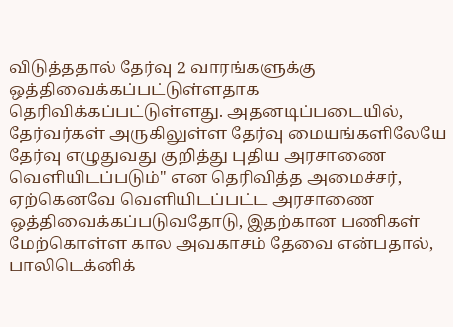விடுத்ததால் தேர்வு 2 வாரங்களுக்கு ஒத்திவைக்கப்பட்டுள்ளதாக தெரிவிக்கப்பட்டுள்ளது. அதனடிப்படையில், தேர்வர்கள் அருகிலுள்ள தேர்வு மையங்களிலேயே தேர்வு எழுதுவது குறித்து புதிய அரசாணை வெளியிடப்படும்" என தெரிவித்த அமைச்சர், ஏற்கெனவே வெளியிடப்பட்ட அரசாணை ஒத்திவைக்கப்படுவதோடு, இதற்கான பணிகள் மேற்கொள்ள கால அவகாசம் தேவை என்பதால், பாலிடெக்னிக்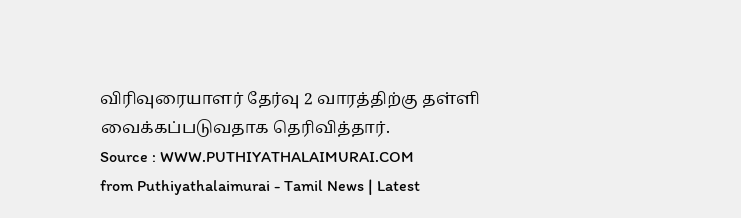விரிவுரையாளர் தேர்வு 2 வாரத்திற்கு தள்ளி வைக்கப்படுவதாக தெரிவித்தார்.
Source : WWW.PUTHIYATHALAIMURAI.COM
from Puthiyathalaimurai - Tamil News | Latest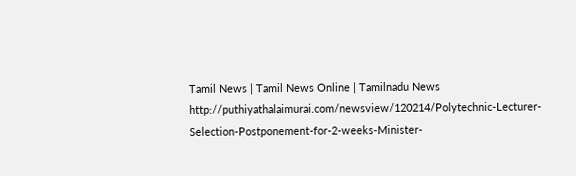Tamil News | Tamil News Online | Tamilnadu News http://puthiyathalaimurai.com/newsview/120214/Polytechnic-Lecturer-Selection-Postponement-for-2-weeks-Minister-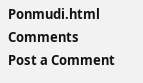Ponmudi.html
Comments
Post a Comment